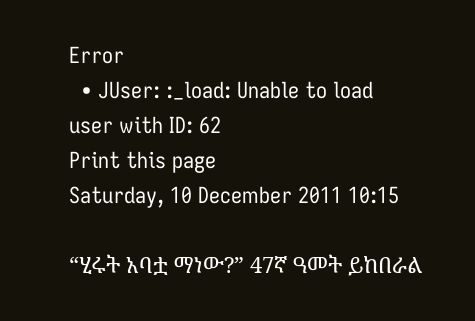Error
  • JUser: :_load: Unable to load user with ID: 62
Print this page
Saturday, 10 December 2011 10:15

“ሂሩት አባቷ ማነው?” 47ኛ ዓመት ይከበራል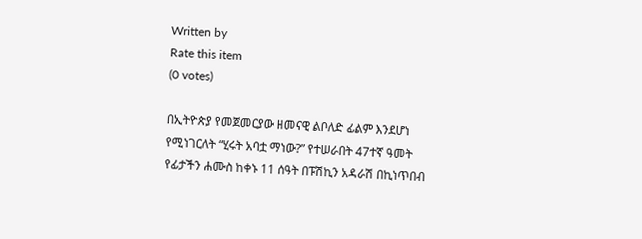Written by
Rate this item
(0 votes)

በኢትዮጵያ የመጀመርያው ዘመናዊ ልቦለድ ፊልም እንደሆነ የሚነገርለት “ሂሩት አባቷ ማነው?” የተሠራበት 47ተኛ ዓመት የፊታችን ሐሙስ ከቀኑ 11 ሰዓት በፑሽኪን አዳራሽ በኪነጥበብ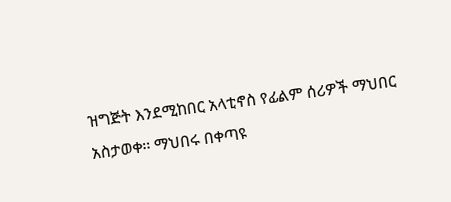ዝግጅት እንደሚከበር አላቲኖስ የፊልም ሰሪዎች ማህበር አስታወቀ፡፡ ማህበሩ በቀጣዩ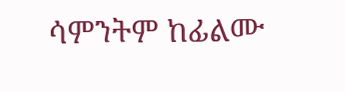ሳምንትም ከፊልሙ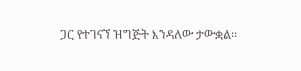ጋር የተገናኘ ዝግጅት እንዳለው ታውቋል፡፡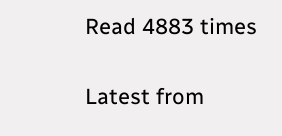Read 4883 times

Latest from